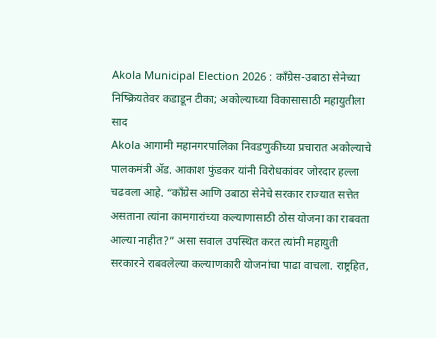Akola Municipal Election 2026 : काँग्रेस-उबाठा सेनेच्या निष्क्रियतेवर कडाडून टीका; अकोल्याच्या विकासासाठी महायुतीला साद
Akola आगामी महानगरपालिका निवडणुकीच्या प्रचारात अकोल्याचे पालकमंत्री ॲड. आकाश फुंडकर यांनी विरोधकांवर जोरदार हल्ला चढवला आहे. “काँग्रेस आणि उबाठा सेनेचे सरकार राज्यात सत्तेत असताना त्यांना कामगारांच्या कल्याणासाठी ठोस योजना का राबवता आल्या नाहीत?” असा सवाल उपस्थित करत त्यांनी महायुती सरकारने राबवलेल्या कल्याणकारी योजनांचा पाढा वाचला. राष्ट्रहित,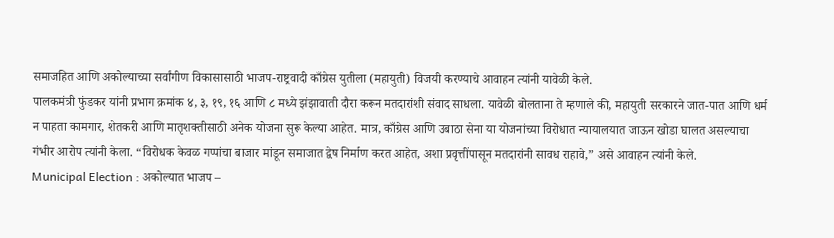समाजहित आणि अकोल्याच्या सर्वांगीण विकासासाठी भाजप-राष्ट्रवादी काँग्रेस युतीला (महायुती) विजयी करण्याचे आवाहन त्यांनी यावेळी केले.
पालकमंत्री फुंडकर यांनी प्रभाग क्रमांक ४, ३, १९, १६ आणि ८ मध्ये झंझावाती दौरा करून मतदारांशी संवाद साधला. यावेळी बोलताना ते म्हणाले की, महायुती सरकारने जात-पात आणि धर्म न पाहता कामगार, शेतकरी आणि मातृशक्तीसाठी अनेक योजना सुरू केल्या आहेत. मात्र, काँग्रेस आणि उबाठा सेना या योजनांच्या विरोधात न्यायालयात जाऊन खोडा घालत असल्याचा गंभीर आरोप त्यांनी केला. “विरोधक केवळ गप्पांचा बाजार मांडून समाजात द्वेष निर्माण करत आहेत, अशा प्रवृत्तींपासून मतदारांनी सावध राहावे,” असे आवाहन त्यांनी केले.
Municipal Election : अकोल्यात भाजप –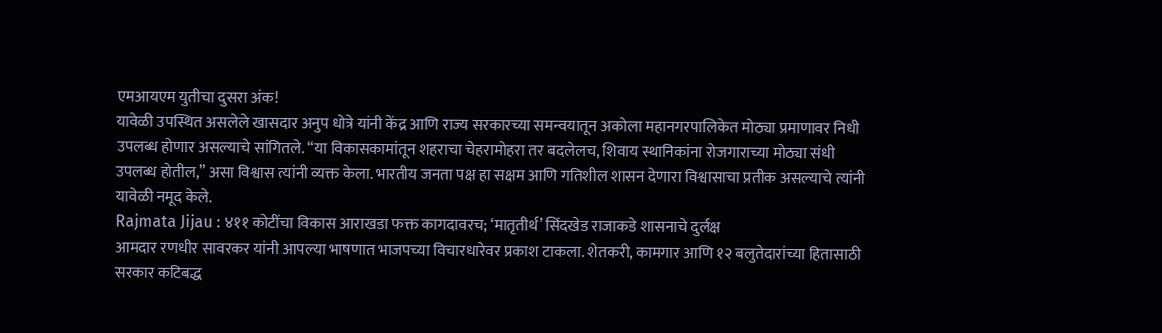एमआयएम युतीचा दुसरा अंक!
यावेळी उपस्थित असलेले खासदार अनुप धोत्रे यांनी केंद्र आणि राज्य सरकारच्या समन्वयातून अकोला महानगरपालिकेत मोठ्या प्रमाणावर निधी उपलब्ध होणार असल्याचे सांगितले. “या विकासकामांतून शहराचा चेहरामोहरा तर बदलेलच, शिवाय स्थानिकांना रोजगाराच्या मोठ्या संधी उपलब्ध होतील,” असा विश्वास त्यांनी व्यक्त केला. भारतीय जनता पक्ष हा सक्षम आणि गतिशील शासन देणारा विश्वासाचा प्रतीक असल्याचे त्यांनी यावेळी नमूद केले.
Rajmata Jijau : ४११ कोटींचा विकास आराखडा फक्त कागदावरच; ‘मातृतीर्थ’ सिंदखेड राजाकडे शासनाचे दुर्लक्ष
आमदार रणधीर सावरकर यांनी आपल्या भाषणात भाजपच्या विचारधारेवर प्रकाश टाकला. शेतकरी, कामगार आणि १२ बलुतेदारांच्या हितासाठी सरकार कटिबद्ध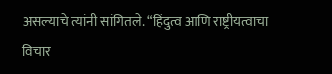असल्याचे त्यांनी सांगितले. “हिंदुत्व आणि राष्ट्रीयत्वाचा विचार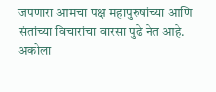जपणारा आमचा पक्ष महापुरुषांच्या आणि संतांच्या विचारांचा वारसा पुढे नेत आहे. अकोला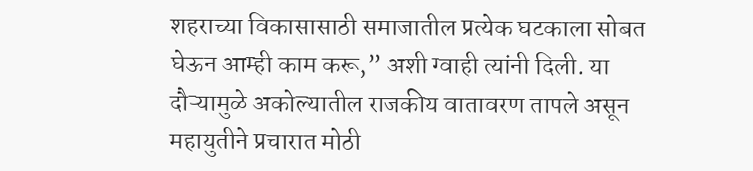शहराच्या विकासासाठी समाजातील प्रत्येक घटकाला सोबत घेऊन आम्ही काम करू,” अशी ग्वाही त्यांनी दिली. या दौऱ्यामुळे अकोल्यातील राजकीय वातावरण तापले असून महायुतीने प्रचारात मोठी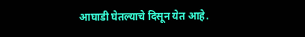आघाडी घेतल्याचे दिसून येत आहे.